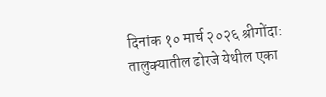दिनांक १० मार्च २०२६ श्रीगोंदा:
तालुक्यातील ढोरजे येथील एका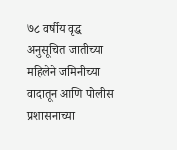७८ वर्षीय वृद्ध अनुसूचित जातीच्या महिलेने जमिनीच्या वादातून आणि पोलीस प्रशासनाच्या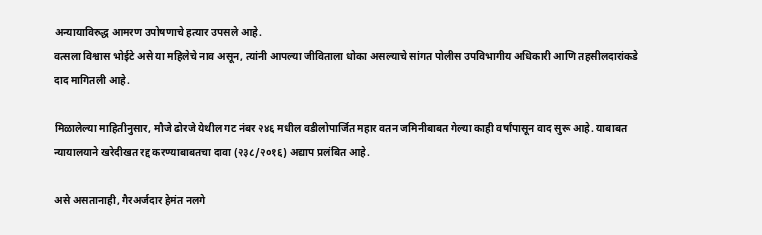अन्यायाविरुद्ध आमरण उपोषणाचे हत्यार उपसले आहे.
वत्सला विश्वास भोईटे असे या महिलेचे नाव असून, त्यांनी आपल्या जीविताला धोका असल्याचे सांगत पोलीस उपविभागीय अधिकारी आणि तहसीलदारांकडे दाद मागितली आहे.

मिळालेल्या माहितीनुसार, मौजे ढोरजे येथील गट नंबर २४६ मधील वडीलोपार्जित महार वतन जमिनीबाबत गेल्या काही वर्षांपासून वाद सुरू आहे. याबाबत न्यायालयाने खरेदीखत रद्द करण्याबाबतचा दावा (२३८/२०१६) अद्याप प्रलंबित आहे.

असे असतानाही, गैरअर्जदार हेमंत नलगे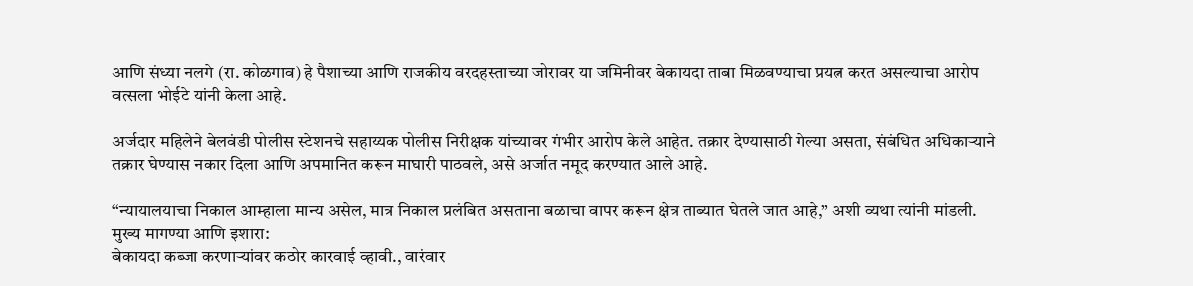आणि संध्या नलगे (रा. कोळगाव) हे पैशाच्या आणि राजकीय वरदहस्ताच्या जोरावर या जमिनीवर बेकायदा ताबा मिळवण्याचा प्रयत्न करत असल्याचा आरोप वत्सला भोईटे यांनी केला आहे.

अर्जदार महिलेने बेलवंडी पोलीस स्टेशनचे सहाय्यक पोलीस निरीक्षक यांच्यावर गंभीर आरोप केले आहेत. तक्रार देण्यासाठी गेल्या असता, संबंधित अधिकाऱ्याने तक्रार घेण्यास नकार दिला आणि अपमानित करून माघारी पाठवले, असे अर्जात नमूद करण्यात आले आहे.

“न्यायालयाचा निकाल आम्हाला मान्य असेल, मात्र निकाल प्रलंबित असताना बळाचा वापर करून क्षेत्र ताब्यात घेतले जात आहे,” अशी व्यथा त्यांनी मांडली.
मुख्य मागण्या आणि इशारा:
बेकायदा कब्जा करणाऱ्यांवर कठोर कारवाई व्हावी., वारंवार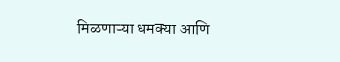मिळणाऱ्या धमक्या आणि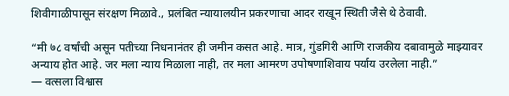शिवीगाळीपासून संरक्षण मिळावे., प्रलंबित न्यायालयीन प्रकरणाचा आदर राखून स्थिती जैसे थे ठेवावी.

“मी ७८ वर्षांची असून पतीच्या निधनानंतर ही जमीन कसत आहे. मात्र, गुंडगिरी आणि राजकीय दबावामुळे माझ्यावर अन्याय होत आहे. जर मला न्याय मिळाला नाही, तर मला आमरण उपोषणाशिवाय पर्याय उरलेला नाही.”
— वत्सला विश्वास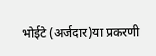भोईटे (अर्जदार)या प्रकरणी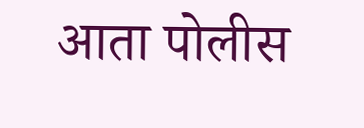आता पोलीस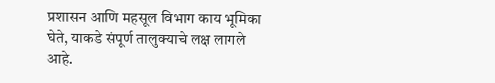प्रशासन आणि महसूल विभाग काय भूमिका घेते, याकडे संपूर्ण तालुक्याचे लक्ष लागले आहे.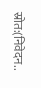स्रोत:(निवेदन..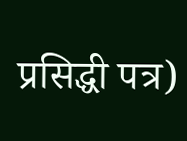प्रसिद्धी पत्र)